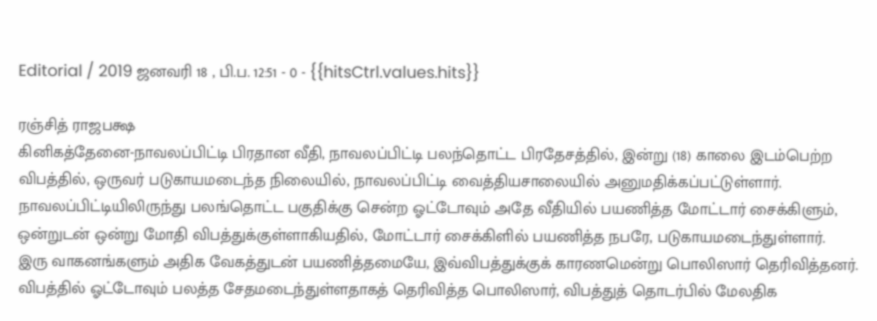Editorial / 2019 ஜனவரி 18 , பி.ப. 12:51 - 0 - {{hitsCtrl.values.hits}}

ரஞ்சித் ராஜபக்ஷ
கினிகத்தேனை-நாவலப்பிட்டி பிரதான வீதி, நாவலப்பிட்டி பலந்தொட்ட பிரதேசத்தில், இன்று (18) காலை இடம்பெற்ற விபத்தில், ஒருவர் படுகாயமடைந்த நிலையில், நாவலப்பிட்டி வைத்தியசாலையில் அனுமதிக்கப்பட்டுள்ளார்.
நாவலப்பிட்டியிலிருந்து பலங்தொட்ட பகுதிக்கு சென்ற ஓட்டோவும் அதே வீதியில் பயணித்த மோட்டார் சைக்கிளும், ஒன்றுடன் ஒன்று மோதி விபத்துக்குள்ளாகியதில், மோட்டார் சைக்கிளில் பயணித்த நபரே, படுகாயமடைந்துள்ளார்.
இரு வாகனங்களும் அதிக வேகத்துடன் பயணித்தமையே, இவ்விபத்துக்குக் காரணமென்று பொலிஸார் தெரிவித்தனர்.
விபத்தில் ஓட்டோவும் பலத்த சேதமடைந்துள்ளதாகத் தெரிவித்த பொலிஸார், விபத்துத் தொடர்பில் மேலதிக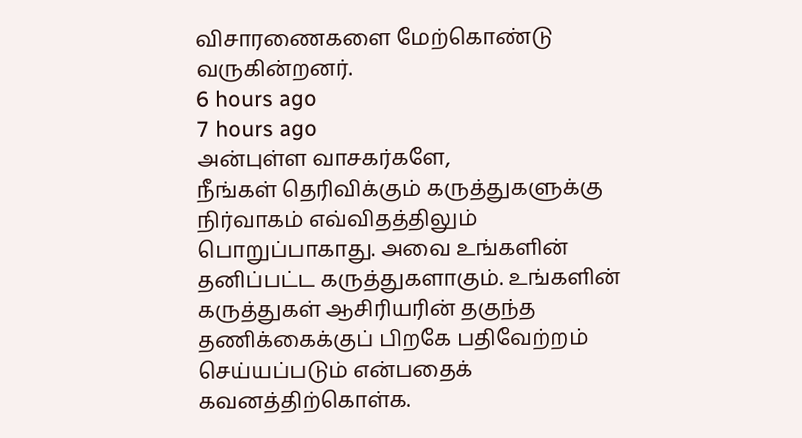விசாரணைகளை மேற்கொண்டு வருகின்றனர்.
6 hours ago
7 hours ago
அன்புள்ள வாசகர்களே,
நீங்கள் தெரிவிக்கும் கருத்துகளுக்கு நிர்வாகம் எவ்விதத்திலும் பொறுப்பாகாது. அவை உங்களின் தனிப்பட்ட கருத்துகளாகும். உங்களின் கருத்துகள் ஆசிரியரின் தகுந்த தணிக்கைக்குப் பிறகே பதிவேற்றம் செய்யப்படும் என்பதைக் கவனத்திற்கொள்க.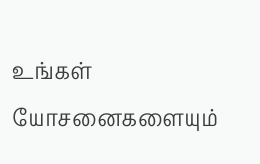உங்கள் யோசனைகளையும்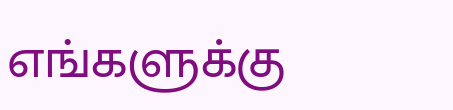எங்களுக்கு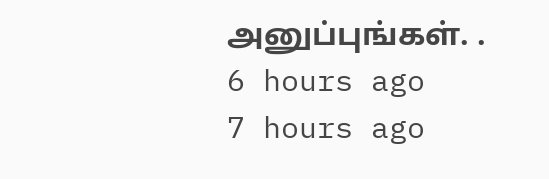அனுப்புங்கள். .
6 hours ago
7 hours ago